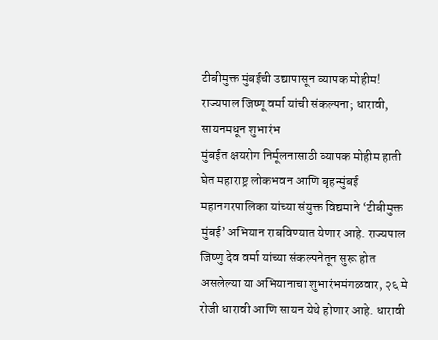टीबीमुक्त मुंबईची उद्यापासून व्यापक मोहीम! राज्यपाल जिष्णू वर्मा यांची संकल्पना; धारावी, सायनमधून शुभारंभ
मुंबईत क्षयरोग निर्मूलनासाठी व्यापक मोहीम हाती घेत महाराष्ट्र लोकभवन आणि बृहन्मुंबई महानगरपालिका यांच्या संयुक्त विद्यमाने ‘टीबीमुक्त मुंबई’ अभियान राबविण्यात येणार आहे. राज्यपाल जिष्णु देव वर्मा यांच्या संकल्पनेतून सुरू होत असलेल्या या अभियानाचा शुभारंभमंगळवार, २६ मे रोजी धारावी आणि सायन येथे होणार आहे. धारावी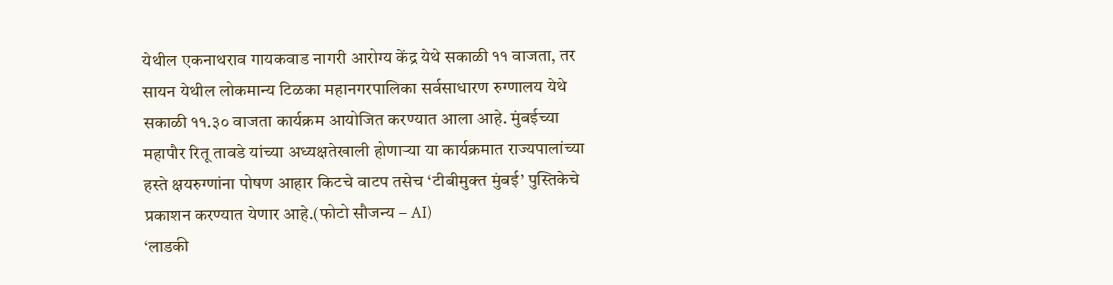येथील एकनाथराव गायकवाड नागरी आरोग्य केंद्र येथे सकाळी ११ वाजता, तर सायन येथील लोकमान्य टिळका महानगरपालिका सर्वसाधारण रुग्णालय येथे सकाळी ११.३० वाजता कार्यक्रम आयोजित करण्यात आला आहे. मुंबईच्या महापौर रितू तावडे यांच्या अध्यक्षतेखाली होणाऱ्या या कार्यक्रमात राज्यपालांच्या हस्ते क्षयरुग्णांना पोषण आहार किटचे वाटप तसेच ‘टीबीमुक्त मुंबई’ पुस्तिकेचे प्रकाशन करण्यात येणार आहे.(फोटो सौजन्य – AI)
‘लाडकी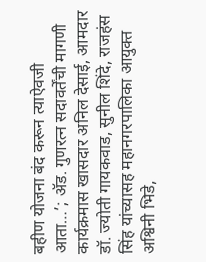बहीण योजना बंद करून त्याऐवजी आता…’; ॲड. गुणरत्न सदावर्तेंची मागणी
कार्यक्रमास खासदार अनिल देसाई, आमदार डॉ. ज्योती गायकवाड, सुनील शिंदे, राजहंस सिंह यांच्यासह महानगरपालिका आयुक्त अश्विनी भिडे,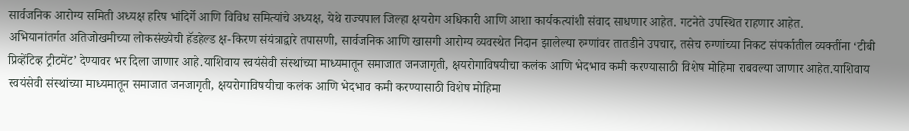सार्वजनिक आरोग्य समिती अध्यक्ष हरिष भांदिर्गे आणि विविध समित्यांचे अध्यक्ष, येथे राज्यपाल जिल्हा क्षयरोग अधिकारी आणि आशा कार्यकत्यांशी संवाद साधणार आहेत. गटनेते उपस्थित राहणार आहेत.
अभियानांतर्गत अतिजोखमीच्या लोकसंख्येची हॅडहेल्ड क्ष-किरण संयंत्राद्वारे तपासणी, सार्वजनिक आणि खासगी आरोग्य व्यवस्थेत निदान झालेल्या रुग्णांवर तातडीने उपचार, तसेच रुग्णांच्या निकट संपर्कातील व्यक्तींना ‘टीबी प्रिव्हेंटिव्ह ट्रीटमेंट’ देण्यावर भर दिला जाणार आहे.याशिवाय स्वयंसेवी संस्थांच्या माध्यमातून समाजात जनजागृती, क्षयरोगाविषयीचा कलंक आणि भेदभाव कमी करण्यासाठी विशेष मोहिमा राबवल्या जाणार आहेत.याशिवाय स्वयंसेवी संस्थांच्या माध्यमातून समाजात जनजागृती, क्षयरोगाविषयीचा कलंक आणि भेदभाव कमी करण्यासाठी विशेष मोहिमा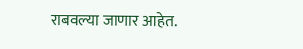राबवल्या जाणार आहेत.